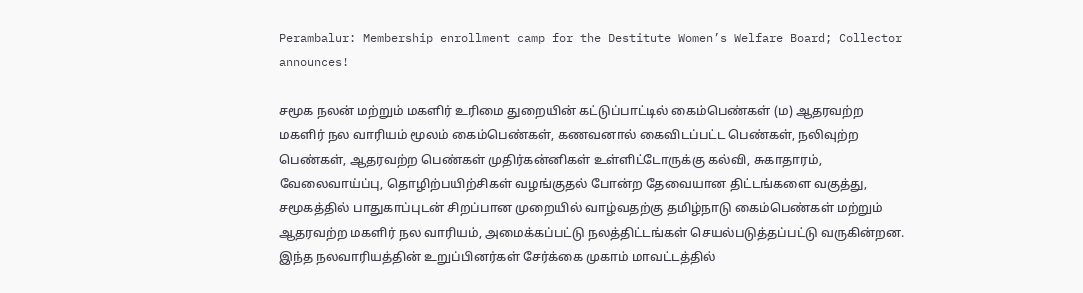Perambalur: Membership enrollment camp for the Destitute Women’s Welfare Board; Collector announces!

சமூக நலன் மற்றும் மகளிர் உரிமை துறையின் கட்டுப்பாட்டில் கைம்பெண்கள் (ம) ஆதரவற்ற மகளிர் நல வாரியம் மூலம் கைம்பெண்கள், கணவனால் கைவிடப்பட்ட பெண்கள், நலிவுற்ற பெண்கள், ஆதரவற்ற பெண்கள் முதிர்கன்னிகள் உள்ளிட்டோருக்கு கல்வி, சுகாதாரம், வேலைவாய்ப்பு, தொழிற்பயிற்சிகள் வழங்குதல் போன்ற தேவையான திட்டங்களை வகுத்து, சமூகத்தில் பாதுகாப்புடன் சிறப்பான முறையில் வாழ்வதற்கு தமிழ்நாடு கைம்பெண்கள் மற்றும் ஆதரவற்ற மகளிர் நல வாரியம், அமைக்கப்பட்டு நலத்திட்டங்கள் செயல்படுத்தப்பட்டு வருகின்றன. இந்த நலவாரியத்தின் உறுப்பினர்கள் சேர்க்கை முகாம் மாவட்டத்தில்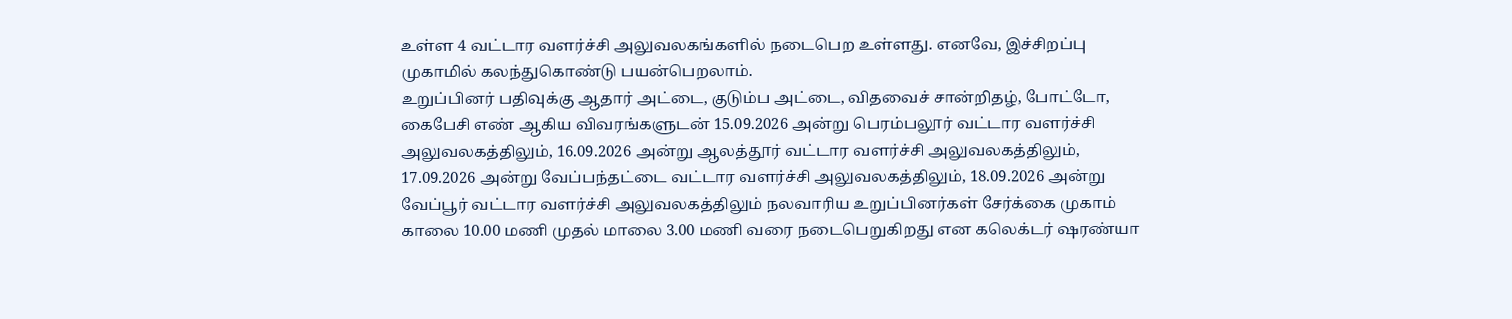உள்ள 4 வட்டார வளர்ச்சி அலுவலகங்களில் நடைபெற உள்ளது. எனவே, இச்சிறப்பு முகாமில் கலந்துகொண்டு பயன்பெறலாம்.
உறுப்பினர் பதிவுக்கு ஆதார் அட்டை, குடும்ப அட்டை, விதவைச் சான்றிதழ், போட்டோ, கைபேசி எண் ஆகிய விவரங்களுடன் 15.09.2026 அன்று பெரம்பலூர் வட்டார வளர்ச்சி அலுவலகத்திலும், 16.09.2026 அன்று ஆலத்தூர் வட்டார வளர்ச்சி அலுவலகத்திலும், 17.09.2026 அன்று வேப்பந்தட்டை வட்டார வளர்ச்சி அலுவலகத்திலும், 18.09.2026 அன்று வேப்பூர் வட்டார வளர்ச்சி அலுவலகத்திலும் நலவாரிய உறுப்பினர்கள் சேர்க்கை முகாம் காலை 10.00 மணி முதல் மாலை 3.00 மணி வரை நடைபெறுகிறது என கலெக்டர் ஷரண்யா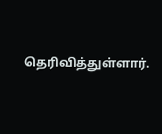தெரிவித்துள்ளார்.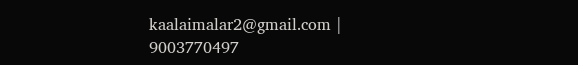kaalaimalar2@gmail.com |
9003770497